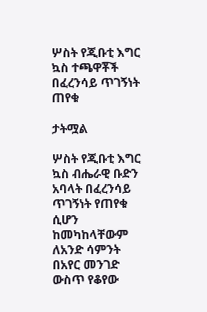ሦስት የጂቡቲ እግር ኳስ ተጫዋቾች በፈረንሳይ ጥገኝነት ጠየቁ

ታትሟል

ሦስት የጂቡቲ እግር ኳስ ብሔራዊ ቡድን አባላት በፈረንሳይ ጥገኝነት የጠየቁ ሲሆን ከመካከላቸውም ለአንድ ሳምንት በአየር መንገድ ውስጥ የቆየው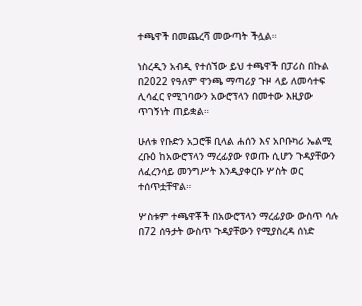ተጫዋች በመጨረሻ መውጣት ችሏል።

ነስረዲን አብዲ የተሰኘው ይህ ተጫዋች በፓሪስ በኩል በ2022 የዓለም ዋንጫ ማጣሪያ ጉዞ ላይ ለመሳተፍ ሊሳፈር የሚገባውን አውሮፕላን በመተው እዚያው ጥገኝነት ጠይቋል።

ሁለቱ የቡድን አጋሮቹ ቢላል ሐሰን እና አቦቡካሪ ኤልሚ ረቡዕ ከአውሮፕላን ማረፊያው የወጡ ሲሆን ጉዳያቸውን ለፈረንሳይ መንግሥት እንዲያቀርቡ ሦስት ወር ተሰጥቷቸዋል።

ሦስቱም ተጫዋቾች በአውሮፕላን ማረፊያው ውስጥ ሳሉ በ72 ሰዓታት ውስጥ ጉዳያቸውን የሚያስረዳ ሰነድ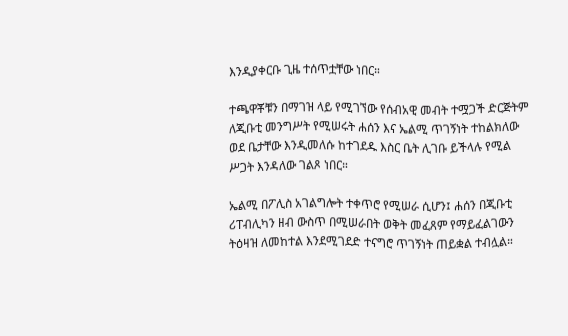እንዲያቀርቡ ጊዜ ተሰጥቷቸው ነበር።

ተጫዋቾቹን በማገዝ ላይ የሚገኘው የሰብአዊ መብት ተሟጋች ድርጅትም ለጂቡቲ መንግሥት የሚሠሩት ሐሰን እና ኤልሚ ጥገኝነት ተከልክለው ወደ ቤታቸው እንዲመለሱ ከተገደዱ እስር ቤት ሊገቡ ይችላሉ የሚል ሥጋት እንዳለው ገልጾ ነበር።

ኤልሚ በፖሊስ አገልግሎት ተቀጥሮ የሚሠራ ሲሆን፤ ሐሰን በጂቡቲ ሪፐብሊካን ዘብ ውስጥ በሚሠራበት ወቅት መፈጸም የማይፈልገውን ትዕዛዝ ለመከተል እንደሚገደድ ተናግሮ ጥገኝነት ጠይቋል ተብሏል።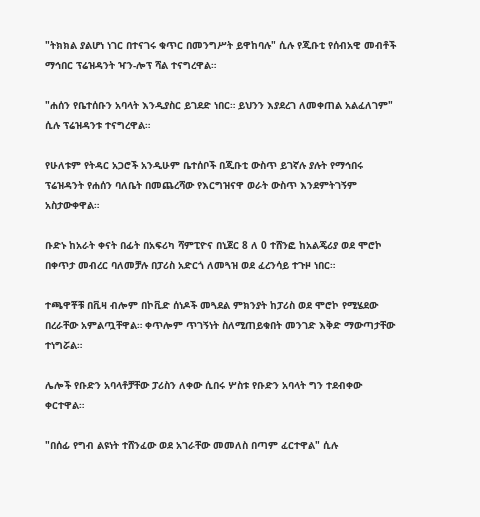"ትክክል ያልሆነ ነገር በተናገሩ ቁጥር በመንግሥት ይዋከባሉ" ሲሉ የጂቡቲ የሰብአዊ መብቶች ማኅበር ፕሬዝዳንት ዣን-ሎፕ ሻል ተናግረዋል።

"ሐሰን የቤተሰቡን አባላት እንዲያስር ይገደድ ነበር። ይህንን እያደረገ ለመቀጠል አልፈለገም" ሲሉ ፕሬዝዳንቱ ተናግረዋል።

የሁለቱም የትዳር አጋሮች አንዲሁም ቤተሰቦች በጂቡቲ ውስጥ ይገኛሉ ያሉት የማኅበሩ ፕሬዝዳንት የሐሰን ባለቤት በመጨረሻው የእርግዝናዋ ወራት ውስጥ እንደምትገኝም አስታውቀዋል።

ቡድኑ ከአራት ቀናት በፊት በአፍሪካ ሻምፒዮና በኒጀር 8 ለ 0 ተሸንፎ ከአልጄሪያ ወደ ሞሮኮ በቀጥታ መብረር ባለመቻሉ በፓሪስ አድርጎ ለመጓዝ ወደ ፈረንሳይ ተጉዞ ነበር።

ተጫዋቾቹ በቪዛ ብሎም በኮቪድ ሰነዶች መጓደል ምክንያት ከፓሪስ ወደ ሞሮኮ የሚሄደው በረራቸው አምልጧቸዋል። ቀጥሎም ጥገኝነት ስለሚጠይቁበት መንገድ እቅድ ማውጣታቸው ተነግሯል።

ሌሎች የቡድን አባላቶቻቸው ፓሪስን ለቀው ሲበሩ ሦስቱ የቡድን አባላት ግን ተደብቀው ቀርተዋል።

"በሰፊ የግብ ልዩነት ተሸንፈው ወደ አገራቸው መመለስ በጣም ፈርተዋል" ሲሉ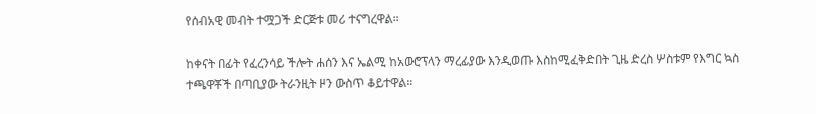የሰብአዊ መብት ተሟጋች ድርጅቱ መሪ ተናግረዋል።

ከቀናት በፊት የፈረንሳይ ችሎት ሐሰን እና ኤልሚ ከአውሮፕላን ማረፊያው እንዲወጡ እስከሚፈቅድበት ጊዜ ድረስ ሦስቱም የእግር ኳስ ተጫዋቾች በጣቢያው ትራንዚት ዞን ውስጥ ቆይተዋል።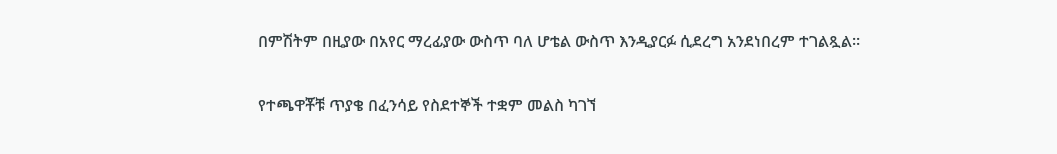በምሽትም በዚያው በአየር ማረፊያው ውስጥ ባለ ሆቴል ውስጥ እንዲያርፉ ሲደረግ አንደነበረም ተገልጿል።

የተጫዋቾቹ ጥያቄ በፈንሳይ የስደተኞች ተቋም መልስ ካገኘ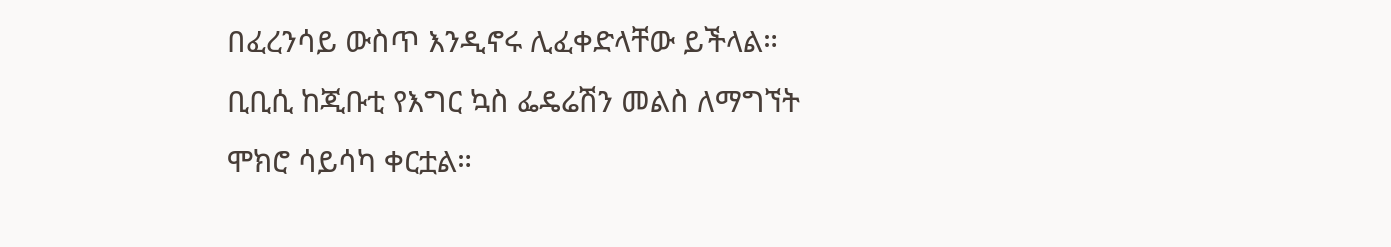በፈረንሳይ ውስጥ እንዲኖሩ ሊፈቀድላቸው ይችላል። ቢቢሲ ከጂቡቲ የእግር ኳስ ፌዴሬሽን መልስ ለማግኘት ሞክሮ ሳይሳካ ቀርቷል።